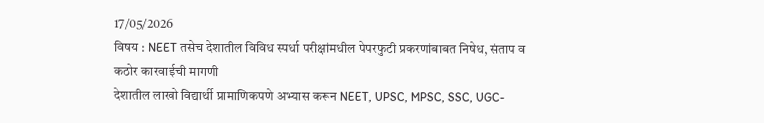17/05/2026
विषय : NEET तसेच देशातील विविध स्पर्धा परीक्षांमधील पेपरफुटी प्रकरणांबाबत निषेध, संताप व कठोर कारवाईची मागणी
देशातील लाखो विद्यार्थी प्रामाणिकपणे अभ्यास करून NEET, UPSC, MPSC, SSC, UGC-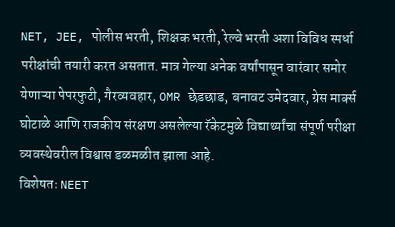NET, JEE, पोलीस भरती, शिक्षक भरती, रेल्वे भरती अशा विविध स्पर्धा परीक्षांची तयारी करत असतात. मात्र गेल्या अनेक वर्षांपासून वारंवार समोर येणाऱ्या पेपरफुटी, गैरव्यवहार, OMR छेडछाड, बनावट उमेदवार, ग्रेस मार्क्स घोटाळे आणि राजकीय संरक्षण असलेल्या रॅकेटमुळे विद्यार्थ्यांचा संपूर्ण परीक्षा व्यवस्थेवरील विश्वास डळमळीत झाला आहे.
विशेषतः NEET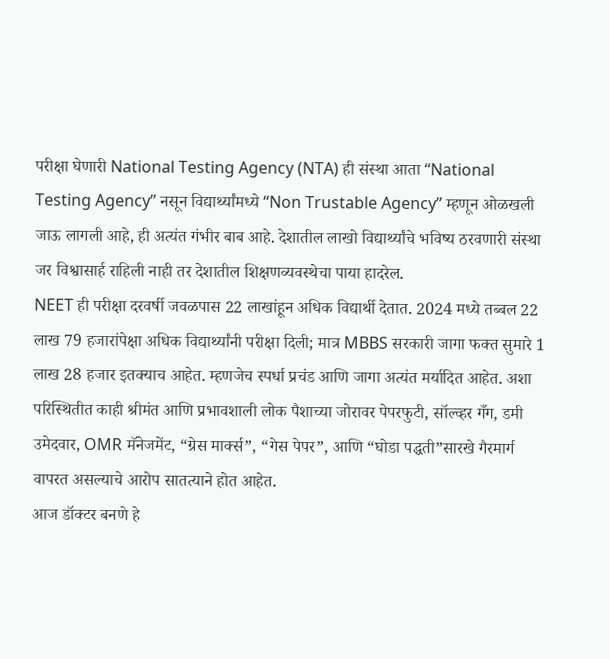परीक्षा घेणारी National Testing Agency (NTA) ही संस्था आता “National Testing Agency” नसून विद्यार्थ्यांमध्ये “Non Trustable Agency” म्हणून ओळखली जाऊ लागली आहे, ही अत्यंत गंभीर बाब आहे. देशातील लाखो विद्यार्थ्यांचे भविष्य ठरवणारी संस्था जर विश्वासार्ह राहिली नाही तर देशातील शिक्षणव्यवस्थेचा पाया हादरेल.
NEET ही परीक्षा दरवर्षी जवळपास 22 लाखांहून अधिक विद्यार्थी देतात. 2024 मध्ये तब्बल 22 लाख 79 हजारांपेक्षा अधिक विद्यार्थ्यांनी परीक्षा दिली; मात्र MBBS सरकारी जागा फक्त सुमारे 1 लाख 28 हजार इतक्याच आहेत. म्हणजेच स्पर्धा प्रचंड आणि जागा अत्यंत मर्यादित आहेत. अशा परिस्थितीत काही श्रीमंत आणि प्रभावशाली लोक पैशाच्या जोरावर पेपरफुटी, सॉल्व्हर गँग, डमी उमेदवार, OMR मॅनेजमेंट, “ग्रेस मार्क्स”, “गेस पेपर”, आणि “घोडा पद्धती”सारखे गैरमार्ग वापरत असल्याचे आरोप सातत्याने होत आहेत.
आज डॉक्टर बनणे हे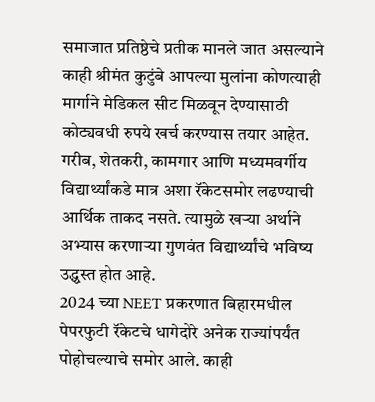समाजात प्रतिष्ठेचे प्रतीक मानले जात असल्याने काही श्रीमंत कुटुंबे आपल्या मुलांना कोणत्याही मार्गाने मेडिकल सीट मिळवून देण्यासाठी कोट्यवधी रुपये खर्च करण्यास तयार आहेत. गरीब, शेतकरी, कामगार आणि मध्यमवर्गीय विद्यार्थ्यांकडे मात्र अशा रॅकेटसमोर लढण्याची आर्थिक ताकद नसते. त्यामुळे खऱ्या अर्थाने अभ्यास करणाऱ्या गुणवंत विद्यार्थ्यांचे भविष्य उद्ध्वस्त होत आहे.
2024 च्या NEET प्रकरणात बिहारमधील पेपरफुटी रॅकेटचे धागेदोरे अनेक राज्यांपर्यंत पोहोचल्याचे समोर आले. काही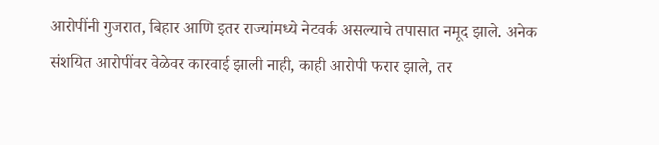आरोपींनी गुजरात, बिहार आणि इतर राज्यांमध्ये नेटवर्क असल्याचे तपासात नमूद झाले. अनेक संशयित आरोपींवर वेळेवर कारवाई झाली नाही, काही आरोपी फरार झाले, तर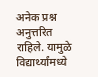अनेक प्रश्न अनुत्तरित राहिले. यामुळे विद्यार्थ्यांमध्ये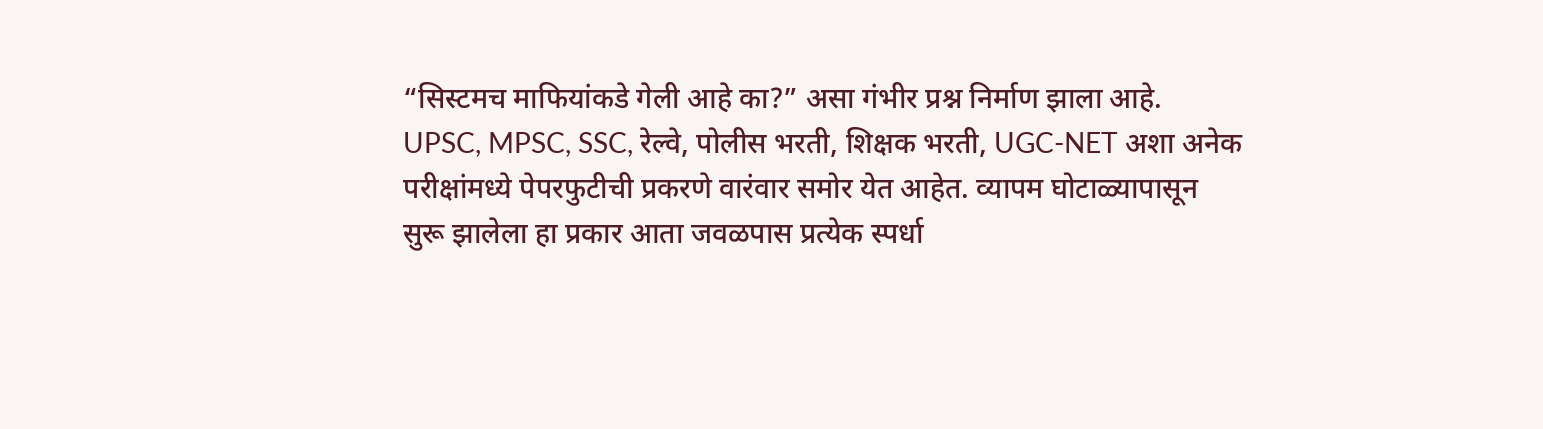“सिस्टमच माफियांकडे गेली आहे का?” असा गंभीर प्रश्न निर्माण झाला आहे.
UPSC, MPSC, SSC, रेल्वे, पोलीस भरती, शिक्षक भरती, UGC-NET अशा अनेक परीक्षांमध्ये पेपरफुटीची प्रकरणे वारंवार समोर येत आहेत. व्यापम घोटाळ्यापासून सुरू झालेला हा प्रकार आता जवळपास प्रत्येक स्पर्धा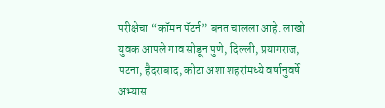परीक्षेचा “कॉमन पॅटर्न” बनत चालला आहे. लाखो युवक आपले गाव सोडून पुणे, दिल्ली, प्रयागराज, पटना, हैदराबाद, कोटा अशा शहरांमध्ये वर्षानुवर्षे अभ्यास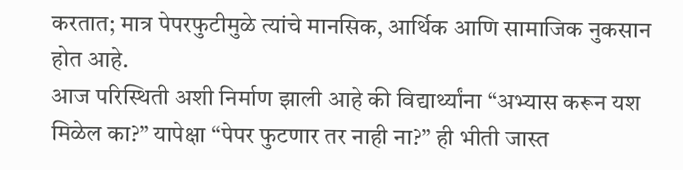करतात; मात्र पेपरफुटीमुळे त्यांचे मानसिक, आर्थिक आणि सामाजिक नुकसान होत आहे.
आज परिस्थिती अशी निर्माण झाली आहे की विद्यार्थ्यांना “अभ्यास करून यश मिळेल का?” यापेक्षा “पेपर फुटणार तर नाही ना?” ही भीती जास्त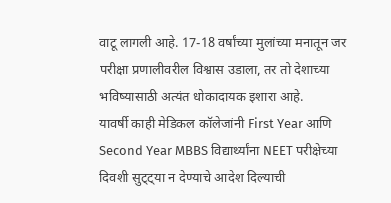वाटू लागली आहे. 17-18 वर्षांच्या मुलांच्या मनातून जर परीक्षा प्रणालीवरील विश्वास उडाला, तर तो देशाच्या भविष्यासाठी अत्यंत धोकादायक इशारा आहे.
यावर्षी काही मेडिकल कॉलेजांनी First Year आणि Second Year MBBS विद्यार्थ्यांना NEET परीक्षेच्या दिवशी सुट्ट्या न देण्याचे आदेश दिल्याची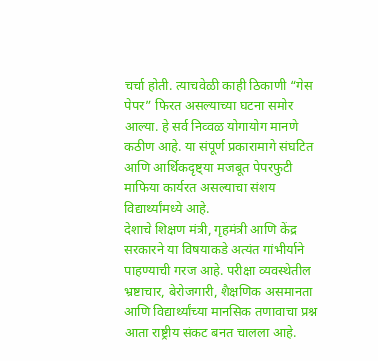चर्चा होती. त्याचवेळी काही ठिकाणी “गेस पेपर” फिरत असल्याच्या घटना समोर आल्या. हे सर्व निव्वळ योगायोग मानणे कठीण आहे. या संपूर्ण प्रकारामागे संघटित आणि आर्थिकदृष्ट्या मजबूत पेपरफुटी माफिया कार्यरत असल्याचा संशय विद्यार्थ्यांमध्ये आहे.
देशाचे शिक्षण मंत्री, गृहमंत्री आणि केंद्र सरकारने या विषयाकडे अत्यंत गांभीर्याने पाहण्याची गरज आहे. परीक्षा व्यवस्थेतील भ्रष्टाचार, बेरोजगारी, शैक्षणिक असमानता आणि विद्यार्थ्यांच्या मानसिक तणावाचा प्रश्न आता राष्ट्रीय संकट बनत चालला आहे.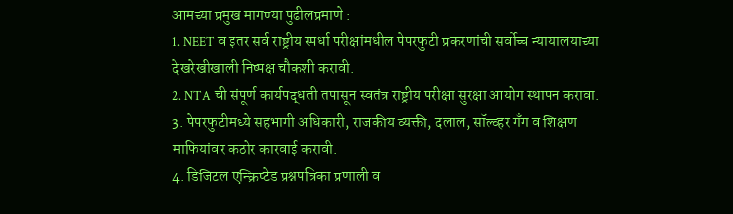आमच्या प्रमुख मागण्या पुढीलप्रमाणे :
1. NEET व इतर सर्व राष्ट्रीय स्पर्धा परीक्षांमधील पेपरफुटी प्रकरणांची सर्वोच्च न्यायालयाच्या देखरेखीखाली निष्पक्ष चौकशी करावी.
2. NTA ची संपूर्ण कार्यपद्धती तपासून स्वतंत्र राष्ट्रीय परीक्षा सुरक्षा आयोग स्थापन करावा.
3. पेपरफुटीमध्ये सहभागी अधिकारी, राजकीय व्यक्ती, दलाल, सॉल्व्हर गँग व शिक्षण माफियांवर कठोर कारवाई करावी.
4. डिजिटल एन्क्रिप्टेड प्रश्नपत्रिका प्रणाली व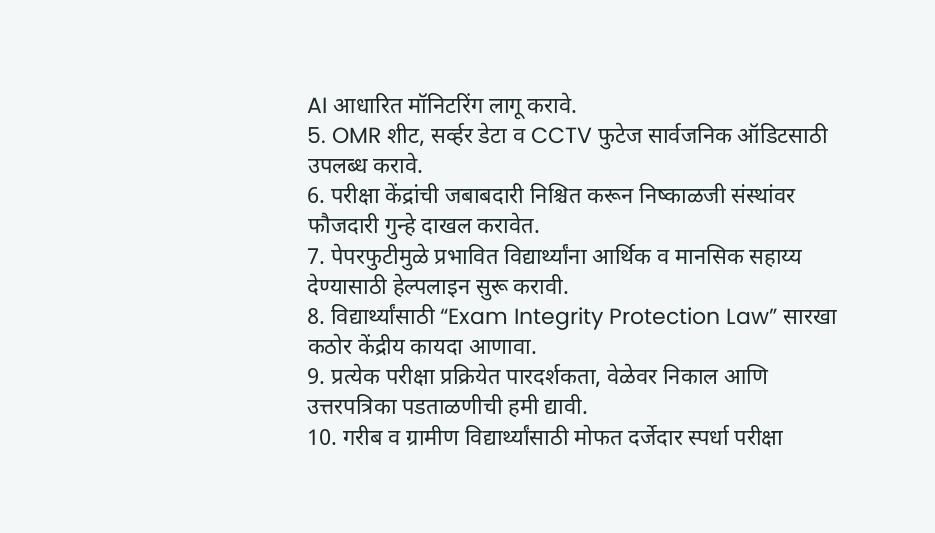AI आधारित मॉनिटरिंग लागू करावे.
5. OMR शीट, सर्व्हर डेटा व CCTV फुटेज सार्वजनिक ऑडिटसाठी उपलब्ध करावे.
6. परीक्षा केंद्रांची जबाबदारी निश्चित करून निष्काळजी संस्थांवर फौजदारी गुन्हे दाखल करावेत.
7. पेपरफुटीमुळे प्रभावित विद्यार्थ्यांना आर्थिक व मानसिक सहाय्य देण्यासाठी हेल्पलाइन सुरू करावी.
8. विद्यार्थ्यांसाठी “Exam Integrity Protection Law” सारखा कठोर केंद्रीय कायदा आणावा.
9. प्रत्येक परीक्षा प्रक्रियेत पारदर्शकता, वेळेवर निकाल आणि उत्तरपत्रिका पडताळणीची हमी द्यावी.
10. गरीब व ग्रामीण विद्यार्थ्यांसाठी मोफत दर्जेदार स्पर्धा परीक्षा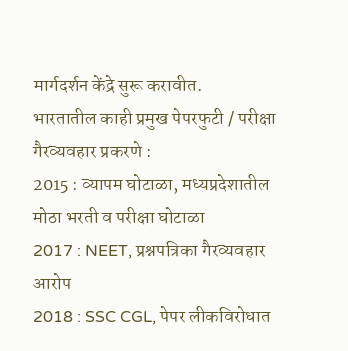मार्गदर्शन केंद्रे सुरू करावीत.
भारतातील काही प्रमुख पेपरफुटी / परीक्षा गैरव्यवहार प्रकरणे :
2015 : व्यापम घोटाळा, मध्यप्रदेशातील मोठा भरती व परीक्षा घोटाळा
2017 : NEET, प्रश्नपत्रिका गैरव्यवहार आरोप
2018 : SSC CGL, पेपर लीकविरोधात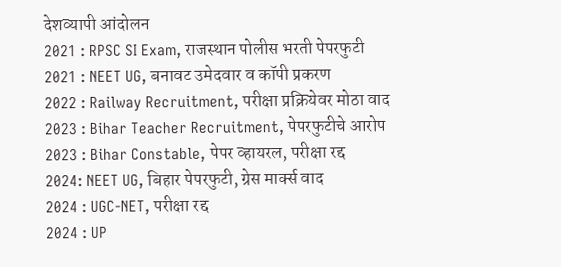देशव्यापी आंदोलन
2021 : RPSC SI Exam, राजस्थान पोलीस भरती पेपरफुटी
2021 : NEET UG, बनावट उमेदवार व कॉपी प्रकरण
2022 : Railway Recruitment, परीक्षा प्रक्रियेवर मोठा वाद
2023 : Bihar Teacher Recruitment, पेपरफुटीचे आरोप
2023 : Bihar Constable, पेपर व्हायरल, परीक्षा रद्द
2024: NEET UG, बिहार पेपरफुटी, ग्रेस मार्क्स वाद
2024 : UGC-NET, परीक्षा रद्द
2024 : UP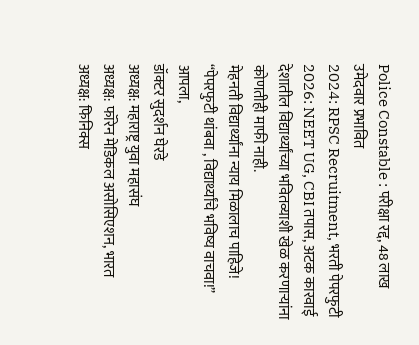Police Constable : परीक्षा रद्द, 48 लाख उमेदवार प्रभावित
2024: RPSC Recruitment, भरती पेपरफुटी
2026: NEET UG, CBI तपास, अटक कारवाई
देशातील विद्यार्थ्यांच्या भवितव्याशी खेळ करणाऱ्यांना कोणतीही माफी नाही.
मेहनती विद्यार्थ्यांना न्याय मिळालाच पाहिजे!
“पेपरफुटी थांबवा , विद्यार्थ्यांचे भविष्य वाचवा!”
आपला,
डॉक्टर सुदर्शन घेरडे
अध्यक्ष: महाराष्ट्र युवा महासंघ
अध्यक्ष: फॉरेन मेडिकल असोसिएशन, भारत
अध्यक्ष: फिनिक्स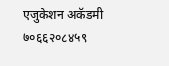एजुकेशन अकॅडमी
७०६६२०८४५९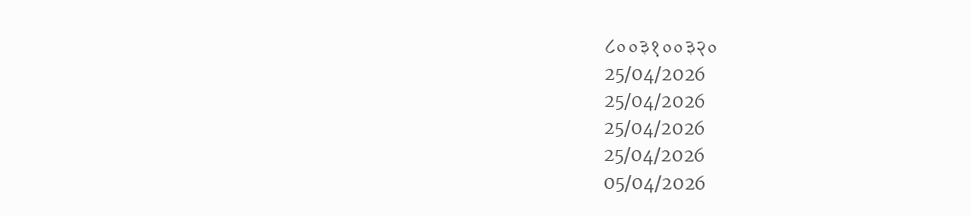८००३१००३२०
25/04/2026
25/04/2026
25/04/2026
25/04/2026
05/04/2026